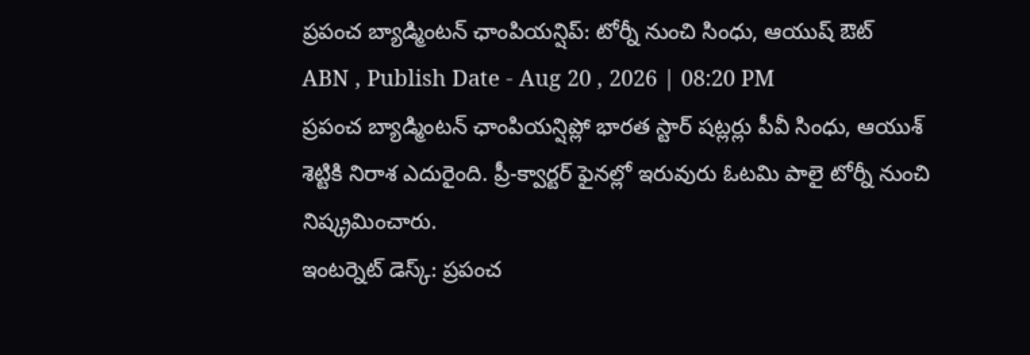ప్రపంచ బ్యాడ్మింటన్ ఛాంపియన్షిప్: టోర్నీ నుంచి సింధు, ఆయుష్ ఔట్
ABN , Publish Date - Aug 20 , 2026 | 08:20 PM
ప్రపంచ బ్యాడ్మింటన్ ఛాంపియన్షిప్లో భారత స్టార్ షట్లర్లు పీవీ సింధు, ఆయుశ్ శెట్టికి నిరాశ ఎదురైంది. ప్రీ-క్వార్టర్ ఫైనల్లో ఇరువురు ఓటమి పాలై టోర్నీ నుంచి నిష్క్రమించారు.
ఇంటర్నెట్ డెస్క్: ప్రపంచ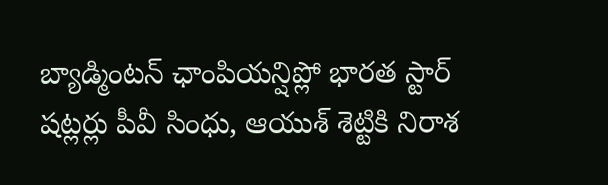బ్యాడ్మింటన్ ఛాంపియన్షిప్లో భారత స్టార్ షట్లర్లు పీవీ సింధు, ఆయుశ్ శెట్టికి నిరాశ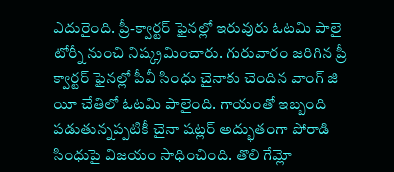ఎదురైంది. ప్రీ-క్వార్టర్ ఫైనల్లో ఇరువురు ఓటమి పాలై టోర్నీ నుంచి నిష్క్రమించారు. గురువారం జరిగిన ప్రీ క్వార్టర్ ఫైనల్లో పీవీ సింధు చైనాకు చెందిన వాంగ్ జి యీ చేతిలో ఓటమి పాలైంది. గాయంతో ఇబ్బంది పడుతున్నప్పటికీ చైనా షట్లర్ అద్భుతంగా పోరాడి సింధుపై విజయం సాధించింది. తొలి గేమ్లో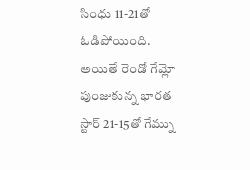సింధు 11-21తో ఓడిపోయింది. అయితే రెండో గేమ్లో పుంజుకున్న భారత స్టార్ 21-15తో గేమ్ను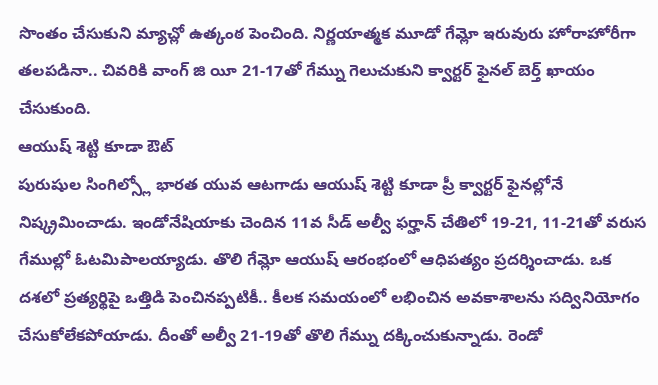సొంతం చేసుకుని మ్యాచ్లో ఉత్కంఠ పెంచింది. నిర్ణయాత్మక మూడో గేమ్లో ఇరువురు హోరాహోరీగా తలపడినా.. చివరికి వాంగ్ జి యీ 21-17తో గేమ్ను గెలుచుకుని క్వార్టర్ ఫైనల్ బెర్త్ ఖాయం చేసుకుంది.
ఆయుష్ శెట్టి కూడా ఔట్
పురుషుల సింగిల్స్లో భారత యువ ఆటగాడు ఆయుష్ శెట్టి కూడా ప్రీ క్వార్టర్ ఫైనల్లోనే నిష్క్రమించాడు. ఇండోనేషియాకు చెందిన 11వ సీడ్ అల్వీ ఫర్హాన్ చేతిలో 19-21, 11-21తో వరుస గేముల్లో ఓటమిపాలయ్యాడు. తొలి గేమ్లో ఆయుష్ ఆరంభంలో ఆధిపత్యం ప్రదర్శించాడు. ఒక దశలో ప్రత్యర్థిపై ఒత్తిడి పెంచినప్పటికీ.. కీలక సమయంలో లభించిన అవకాశాలను సద్వినియోగం చేసుకోలేకపోయాడు. దీంతో అల్వీ 21-19తో తొలి గేమ్ను దక్కించుకున్నాడు. రెండో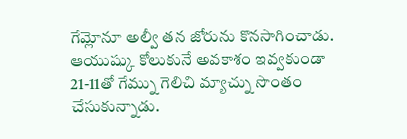గేమ్లోనూ అల్వీ తన జోరును కొనసాగించాడు. ఆయుష్కు కోలుకునే అవకాశం ఇవ్వకుండా 21-11తో గేమ్ను గెలిచి మ్యాచ్ను సొంతం చేసుకున్నాడు.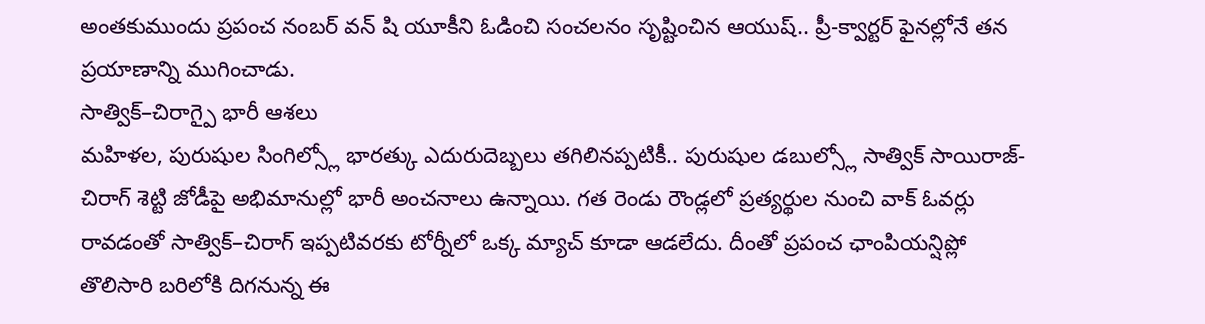అంతకుముందు ప్రపంచ నంబర్ వన్ షి యూకీని ఓడించి సంచలనం సృష్టించిన ఆయుష్.. ప్రీ-క్వార్టర్ ఫైనల్లోనే తన ప్రయాణాన్ని ముగించాడు.
సాత్విక్–చిరాగ్పై భారీ ఆశలు
మహిళల, పురుషుల సింగిల్స్లో భారత్కు ఎదురుదెబ్బలు తగిలినప్పటికీ.. పురుషుల డబుల్స్లో సాత్విక్ సాయిరాజ్-చిరాగ్ శెట్టి జోడీపై అభిమానుల్లో భారీ అంచనాలు ఉన్నాయి. గత రెండు రౌండ్లలో ప్రత్యర్థుల నుంచి వాక్ ఓవర్లు రావడంతో సాత్విక్–చిరాగ్ ఇప్పటివరకు టోర్నీలో ఒక్క మ్యాచ్ కూడా ఆడలేదు. దీంతో ప్రపంచ ఛాంపియన్షిప్లో తొలిసారి బరిలోకి దిగనున్న ఈ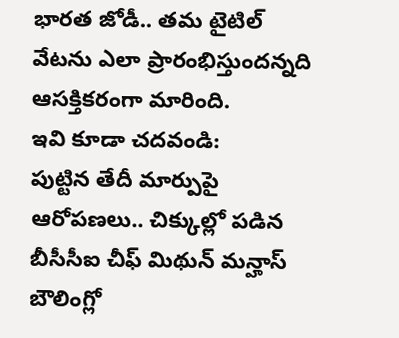భారత జోడీ.. తమ టైటిల్ వేటను ఎలా ప్రారంభిస్తుందన్నది ఆసక్తికరంగా మారింది.
ఇవి కూడా చదవండి:
పుట్టిన తేదీ మార్పుపై ఆరోపణలు.. చిక్కుల్లో పడిన బీసీసీఐ చీఫ్ మిథున్ మన్హాస్
బౌలింగ్లో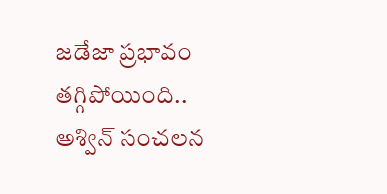జడేజా ప్రభావం తగ్గిపోయింది.. అశ్విన్ సంచలన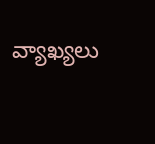వ్యాఖ్యలు